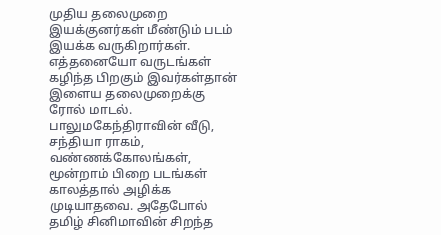முதிய தலைமுறை இயக்குனர்கள் மீண்டும் படம் இயக்க வருகிறார்கள். எத்தனையோ வருடங்கள் கழிந்த பிறகும் இவர்கள்தான் இளைய தலைமுறைக்கு ரோல் மாடல்.
பாலுமகேந்திராவின் வீடு, சந்தியா ராகம், வண்ணக்கோலங்கள், மூன்றாம் பிறை படங்கள் காலத்தால் அழிக்க முடியாதவை. அதேபோல் தமிழ் சினிமாவின் சிறந்த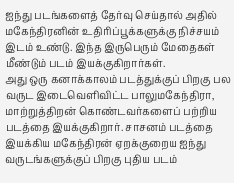ஐந்து படங்களைத் தேர்வு செய்தால் அதில் மகேந்திரனின் உதிரிப்பூக்களுக்கு நிச்சயம் இடம் உண்டு. இந்த இருபெரும் மேதைகள் மீண்டும் படம் இயக்குகிறார்கள்.
அது ஒரு கனாக்காலம் படத்துக்குப் பிறகு பல வருட இடைவெளிவிட்ட பாலுமகேந்திரா, மாற்றுத்திறன் கொண்டவர்களைப் பற்றிய படத்தை இயக்குகிறார். சாசனம் படத்தை இயக்கிய மகேந்திரன் ஏறக்குறைய ஐந்து வருடங்களுக்குப் பிறகு புதிய படம்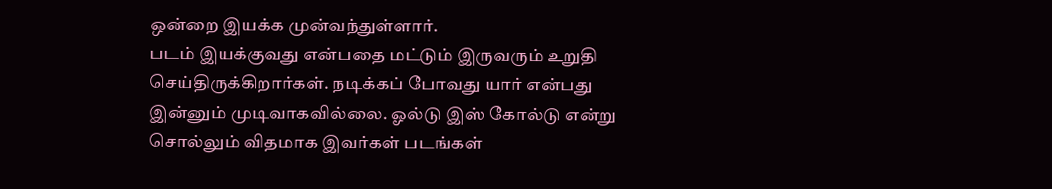ஒன்றை இயக்க முன்வந்துள்ளார்.
படம் இயக்குவது என்பதை மட்டும் இருவரும் உறுதி செய்திருக்கிறார்கள். நடிக்கப் போவது யார் என்பது இன்னும் முடிவாகவில்லை. ஓல்டு இஸ் கோல்டு என்று சொல்லும் விதமாக இவர்கள் படங்கள்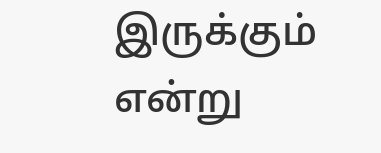இருக்கும் என்று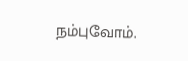நம்புவோம்.